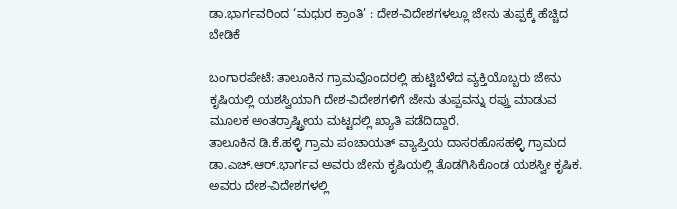ಡಾ.ಭಾರ್ಗವರಿಂದ ‘ಮಧುರ ಕ್ರಾಂತಿ’ : ದೇಶ-ವಿದೇಶಗಳಲ್ಲೂ ಜೇನು ತುಪ್ಪಕ್ಕೆ ಹೆಚ್ಚಿದ ಬೇಡಿಕೆ

ಬಂಗಾರಪೇಟೆ: ತಾಲೂಕಿನ ಗ್ರಾಮವೊಂದರಲ್ಲಿ ಹುಟ್ಟಿಬೆಳೆದ ವ್ಯಕ್ತಿಯೊಬ್ಬರು ಜೇನು ಕೃಷಿಯಲ್ಲಿ ಯಶಸ್ವಿಯಾಗಿ ದೇಶ-ವಿದೇಶಗಳಿಗೆ ಜೇನು ತುಪ್ಪವನ್ನು ರಪ್ತು ಮಾಡುವ ಮೂಲಕ ಅಂತರ್ರಾಷ್ಟ್ರೀಯ ಮಟ್ಟದಲ್ಲಿ ಖ್ಯಾತಿ ಪಡೆದಿದ್ದಾರೆ.
ತಾಲೂಕಿನ ಡಿ.ಕೆ.ಹಳ್ಳಿ ಗ್ರಾಮ ಪಂಚಾಯತ್ ವ್ಯಾಪ್ತಿಯ ದಾಸರಹೊಸಹಳ್ಳಿ ಗ್ರಾಮದ ಡಾ.ಎಚ್.ಆರ್.ಭಾರ್ಗವ ಅವರು ಜೇನು ಕೃಷಿಯಲ್ಲಿ ತೊಡಗಿಸಿಕೊಂಡ ಯಶಸ್ವೀ ಕೃಷಿಕ. ಅವರು ದೇಶ-ವಿದೇಶಗಳಲ್ಲಿ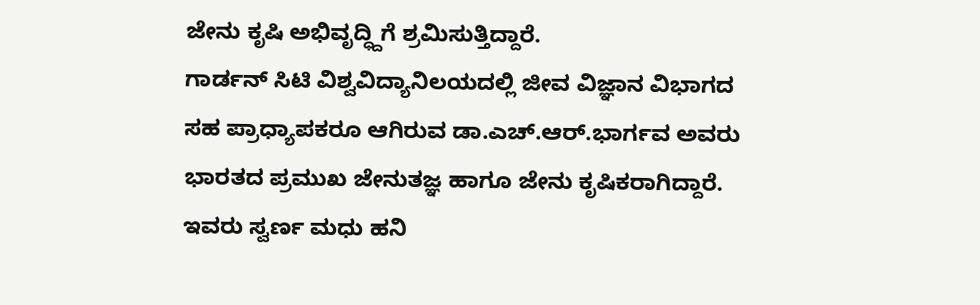ಜೇನು ಕೃಷಿ ಅಭಿವೃದ್ಧ್ದಿಗೆ ಶ್ರಮಿಸುತ್ತಿದ್ದಾರೆ.
ಗಾರ್ಡನ್ ಸಿಟಿ ವಿಶ್ವವಿದ್ಯಾನಿಲಯದಲ್ಲಿ ಜೀವ ವಿಜ್ಞಾನ ವಿಭಾಗದ ಸಹ ಪ್ರಾಧ್ಯಾಪಕರೂ ಆಗಿರುವ ಡಾ.ಎಚ್.ಆರ್.ಭಾರ್ಗವ ಅವರು ಭಾರತದ ಪ್ರಮುಖ ಜೇನುತಜ್ಞ ಹಾಗೂ ಜೇನು ಕೃಷಿಕರಾಗಿದ್ದಾರೆ. ಇವರು ಸ್ವರ್ಣ ಮಧು ಹನಿ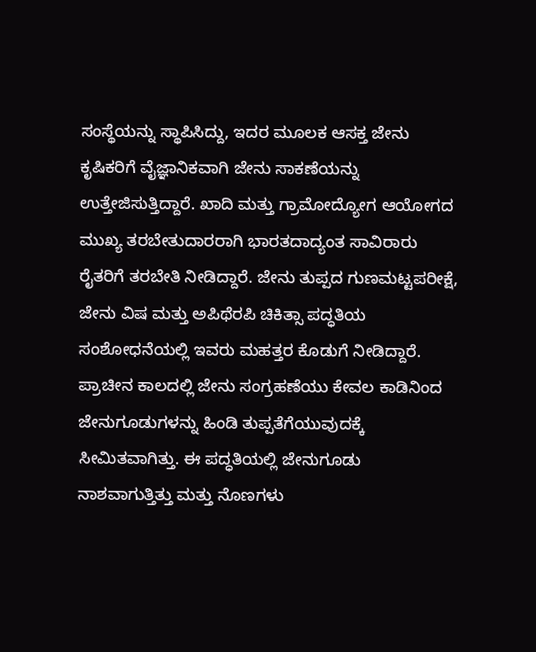ಸಂಸ್ಥೆಯನ್ನು ಸ್ಥಾಪಿಸಿದ್ದು, ಇದರ ಮೂಲಕ ಆಸಕ್ತ ಜೇನು ಕೃಷಿಕರಿಗೆ ವೈಜ್ಞಾನಿಕವಾಗಿ ಜೇನು ಸಾಕಣೆಯನ್ನು ಉತ್ತೇಜಿಸುತ್ತಿದ್ದಾರೆ. ಖಾದಿ ಮತ್ತು ಗ್ರಾಮೋದ್ಯೋಗ ಆಯೋಗದ ಮುಖ್ಯ ತರಬೇತುದಾರರಾಗಿ ಭಾರತದಾದ್ಯಂತ ಸಾವಿರಾರು ರೈತರಿಗೆ ತರಬೇತಿ ನೀಡಿದ್ದಾರೆ. ಜೇನು ತುಪ್ಪದ ಗುಣಮಟ್ಟಪರೀಕ್ಷೆ, ಜೇನು ವಿಷ ಮತ್ತು ಅಪಿಥೆರಪಿ ಚಿಕಿತ್ಸಾ ಪದ್ಧತಿಯ ಸಂಶೋಧನೆಯಲ್ಲಿ ಇವರು ಮಹತ್ತರ ಕೊಡುಗೆ ನೀಡಿದ್ದಾರೆ.
ಪ್ರಾಚೀನ ಕಾಲದಲ್ಲಿ ಜೇನು ಸಂಗ್ರಹಣೆಯು ಕೇವಲ ಕಾಡಿನಿಂದ ಜೇನುಗೂಡುಗಳನ್ನು ಹಿಂಡಿ ತುಪ್ಪತೆಗೆಯುವುದಕ್ಕೆ ಸೀಮಿತವಾಗಿತ್ತು. ಈ ಪದ್ಧತಿಯಲ್ಲಿ ಜೇನುಗೂಡು ನಾಶವಾಗುತ್ತಿತ್ತು ಮತ್ತು ನೊಣಗಳು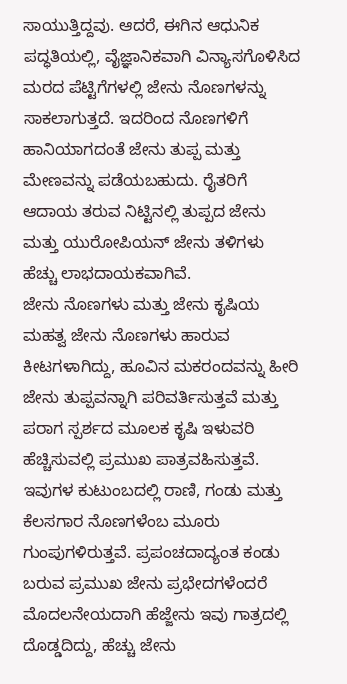ಸಾಯುತ್ತಿದ್ದವು. ಆದರೆ, ಈಗಿನ ಆಧುನಿಕ ಪದ್ಧತಿಯಲ್ಲಿ, ವೈಜ್ಞಾನಿಕವಾಗಿ ವಿನ್ಯಾಸಗೊಳಿಸಿದ ಮರದ ಪೆಟ್ಟಿಗೆಗಳಲ್ಲಿ ಜೇನು ನೊಣಗಳನ್ನು ಸಾಕಲಾಗುತ್ತದೆ. ಇದರಿಂದ ನೊಣಗಳಿಗೆ ಹಾನಿಯಾಗದಂತೆ ಜೇನು ತುಪ್ಪ ಮತ್ತು ಮೇಣವನ್ನು ಪಡೆಯಬಹುದು. ರೈತರಿಗೆ ಆದಾಯ ತರುವ ನಿಟ್ಟಿನಲ್ಲಿ ತುಪ್ಪದ ಜೇನು ಮತ್ತು ಯುರೋಪಿಯನ್ ಜೇನು ತಳಿಗಳು ಹೆಚ್ಚು ಲಾಭದಾಯಕವಾಗಿವೆ.
ಜೇನು ನೊಣಗಳು ಮತ್ತು ಜೇನು ಕೃಷಿಯ ಮಹತ್ವ ಜೇನು ನೊಣಗಳು ಹಾರುವ ಕೀಟಗಳಾಗಿದ್ದು, ಹೂವಿನ ಮಕರಂದವನ್ನು ಹೀರಿ ಜೇನು ತುಪ್ಪವನ್ನಾಗಿ ಪರಿವರ್ತಿಸುತ್ತವೆ ಮತ್ತು ಪರಾಗ ಸ್ಪರ್ಶದ ಮೂಲಕ ಕೃಷಿ ಇಳುವರಿ ಹೆಚ್ಚಿಸುವಲ್ಲಿ ಪ್ರಮುಖ ಪಾತ್ರವಹಿಸುತ್ತವೆ. ಇವುಗಳ ಕುಟುಂಬದಲ್ಲಿ ರಾಣಿ, ಗಂಡು ಮತ್ತು ಕೆಲಸಗಾರ ನೊಣಗಳೆಂಬ ಮೂರು ಗುಂಪುಗಳಿರುತ್ತವೆ. ಪ್ರಪಂಚದಾದ್ಯಂತ ಕಂಡು ಬರುವ ಪ್ರಮುಖ ಜೇನು ಪ್ರಭೇದಗಳೆಂದರೆ ಮೊದಲನೇಯದಾಗಿ ಹೆಜ್ಜೇನು ಇವು ಗಾತ್ರದಲ್ಲಿ ದೊಡ್ಡದಿದ್ದು, ಹೆಚ್ಚು ಜೇನು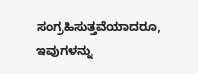ಸಂಗ್ರಹಿಸುತ್ತವೆಯಾದರೂ, ಇವುಗಳನ್ನು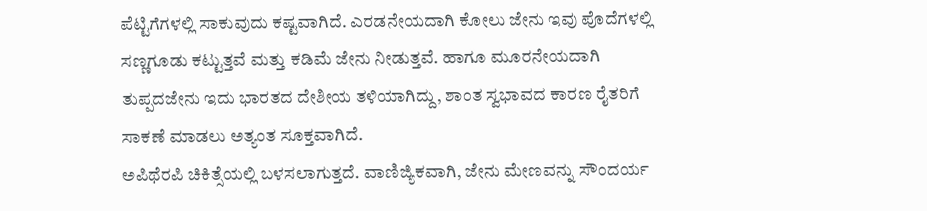ಪೆಟ್ಟಿಗೆಗಳಲ್ಲಿ ಸಾಕುವುದು ಕಷ್ಟವಾಗಿದೆ. ಎರಡನೇಯದಾಗಿ ಕೋಲು ಜೇನು ಇವು ಪೊದೆಗಳಲ್ಲಿ ಸಣ್ಣಗೂಡು ಕಟ್ಟುತ್ತವೆ ಮತ್ತು ಕಡಿಮೆ ಜೇನು ನೀಡುತ್ತವೆ. ಹಾಗೂ ಮೂರನೇಯದಾಗಿ ತುಪ್ಪದಜೇನು ಇದು ಭಾರತದ ದೇಶೀಯ ತಳಿಯಾಗಿದ್ದು, ಶಾಂತ ಸ್ವಭಾವದ ಕಾರಣ ರೈತರಿಗೆ ಸಾಕಣೆ ಮಾಡಲು ಅತ್ಯಂತ ಸೂಕ್ತವಾಗಿದೆ.
ಅಪಿಥೆರಪಿ ಚಿಕಿತ್ಸೆಯಲ್ಲಿ ಬಳಸಲಾಗುತ್ತದೆ. ವಾಣಿಜ್ಯಿಕವಾಗಿ, ಜೇನು ಮೇಣವನ್ನು ಸೌಂದರ್ಯ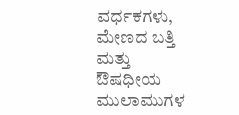ವರ್ಧಕಗಳು, ಮೇಣದ ಬತ್ತಿ ಮತ್ತು ಔಷಧೀಯ ಮುಲಾಮುಗಳ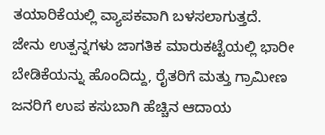ತಯಾರಿಕೆಯಲ್ಲಿ ವ್ಯಾಪಕವಾಗಿ ಬಳಸಲಾಗುತ್ತದೆ.
ಜೇನು ಉತ್ಪನ್ನಗಳು ಜಾಗತಿಕ ಮಾರುಕಟ್ಟೆಯಲ್ಲಿ ಭಾರೀ ಬೇಡಿಕೆಯನ್ನು ಹೊಂದಿದ್ದು, ರೈತರಿಗೆ ಮತ್ತು ಗ್ರಾಮೀಣ ಜನರಿಗೆ ಉಪ ಕಸುಬಾಗಿ ಹೆಚ್ಚಿನ ಆದಾಯ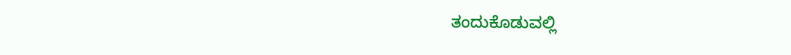ತಂದುಕೊಡುವಲ್ಲಿ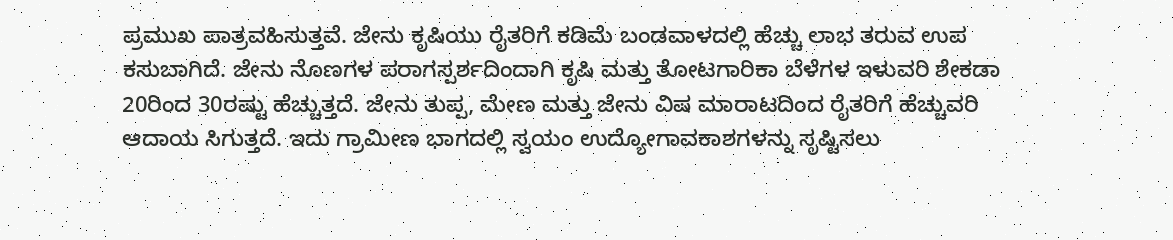ಪ್ರಮುಖ ಪಾತ್ರವಹಿಸುತ್ತವೆ. ಜೇನು ಕೃಷಿಯು ರೈತರಿಗೆ ಕಡಿಮೆ ಬಂಡವಾಳದಲ್ಲಿ ಹೆಚ್ಚು ಲಾಭ ತರುವ ಉಪ ಕಸುಬಾಗಿದೆ. ಜೇನು ನೊಣಗಳ ಪರಾಗಸ್ಪರ್ಶದಿಂದಾಗಿ ಕೃಷಿ ಮತ್ತು ತೋಟಗಾರಿಕಾ ಬೆಳೆಗಳ ಇಳುವರಿ ಶೇಕಡಾ 20ರಿಂದ 30ರಷ್ಟು ಹೆಚ್ಚುತ್ತದೆ. ಜೇನು ತುಪ್ಪ, ಮೇಣ ಮತ್ತು ಜೇನು ವಿಷ ಮಾರಾಟದಿಂದ ರೈತರಿಗೆ ಹೆಚ್ಚುವರಿ ಆದಾಯ ಸಿಗುತ್ತದೆ. ಇದು ಗ್ರಾಮೀಣ ಭಾಗದಲ್ಲಿ ಸ್ವಯಂ ಉದ್ಯೋಗಾವಕಾಶಗಳನ್ನು ಸೃಷ್ಟಿಸಲು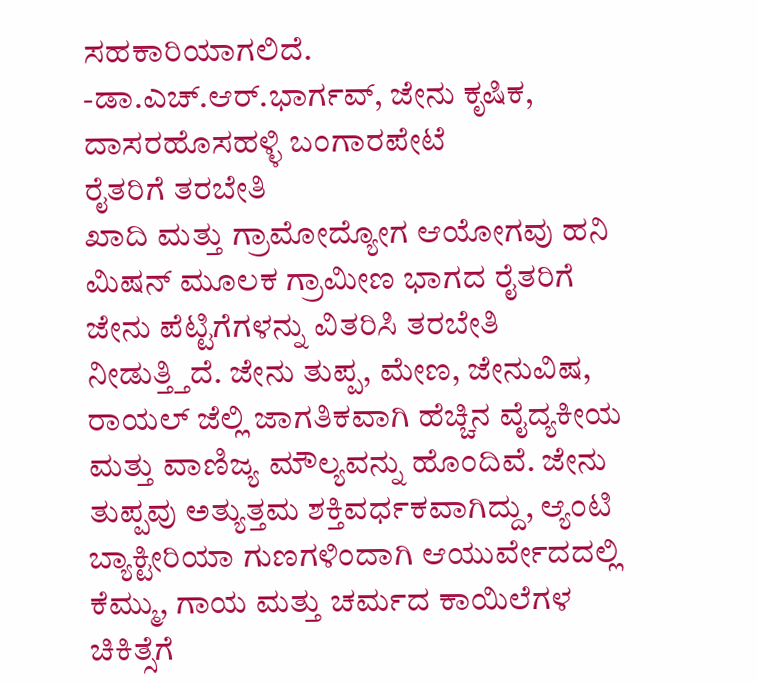ಸಹಕಾರಿಯಾಗಲಿದೆ.
-ಡಾ.ಎಚ್.ಆರ್.ಭಾರ್ಗವ್, ಜೇನು ಕೃಷಿಕ, ದಾಸರಹೊಸಹಳ್ಳಿ ಬಂಗಾರಪೇಟೆ
ರೈತರಿಗೆ ತರಬೇತಿ
ಖಾದಿ ಮತ್ತು ಗ್ರಾಮೋದ್ಯೋಗ ಆಯೋಗವು ಹನಿ ಮಿಷನ್ ಮೂಲಕ ಗ್ರಾಮೀಣ ಭಾಗದ ರೈತರಿಗೆ ಜೇನು ಪೆಟ್ಟಿಗೆಗಳನ್ನು ವಿತರಿಸಿ ತರಬೇತಿ ನೀಡುತ್ತ್ತಿದೆ. ಜೇನು ತುಪ್ಪ, ಮೇಣ, ಜೇನುವಿಷ, ರಾಯಲ್ ಜೆಲ್ಲಿ ಜಾಗತಿಕವಾಗಿ ಹೆಚ್ಚಿನ ವೈದ್ಯಕೀಯ ಮತ್ತು ವಾಣಿಜ್ಯ ಮೌಲ್ಯವನ್ನು ಹೊಂದಿವೆ. ಜೇನು ತುಪ್ಪವು ಅತ್ಯುತ್ತಮ ಶಕ್ತಿವರ್ಧಕವಾಗಿದ್ದು, ಆ್ಯಂಟಿ ಬ್ಯಾಕ್ಟೀರಿಯಾ ಗುಣಗಳಿಂದಾಗಿ ಆಯುರ್ವೇದದಲ್ಲಿ ಕೆಮ್ಮು, ಗಾಯ ಮತ್ತು ಚರ್ಮದ ಕಾಯಿಲೆಗಳ ಚಿಕಿತ್ಸೆಗೆ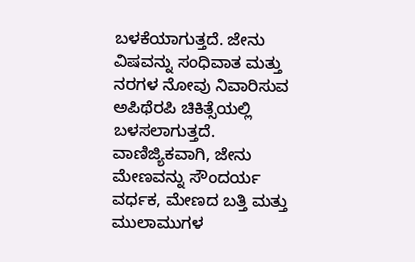ಬಳಕೆಯಾಗುತ್ತದೆ. ಜೇನು ವಿಷವನ್ನು ಸಂಧಿವಾತ ಮತ್ತು ನರಗಳ ನೋವು ನಿವಾರಿಸುವ ಅಪಿಥೆರಪಿ ಚಿಕಿತ್ಸೆಯಲ್ಲಿ ಬಳಸಲಾಗುತ್ತದೆ. ವಾಣಿಜ್ಯಿಕವಾಗಿ, ಜೇನು ಮೇಣವನ್ನು ಸೌಂದರ್ಯ ವರ್ಧಕ, ಮೇಣದ ಬತ್ತಿ ಮತ್ತು ಮುಲಾಮುಗಳ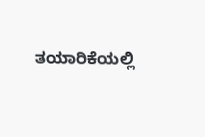ತಯಾರಿಕೆಯಲ್ಲಿ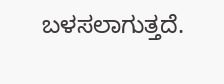ಬಳಸಲಾಗುತ್ತದೆ.